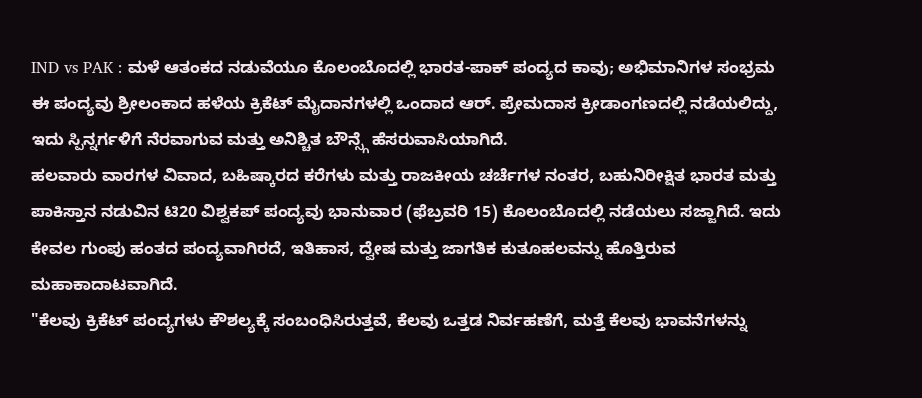IND vs PAK : ಮಳೆ ಆತಂಕದ ನಡುವೆಯೂ ಕೊಲಂಬೊದಲ್ಲಿ ಭಾರತ-ಪಾಕ್ ಪಂದ್ಯದ ಕಾವು; ಅಭಿಮಾನಿಗಳ ಸಂಭ್ರಮ
ಈ ಪಂದ್ಯವು ಶ್ರೀಲಂಕಾದ ಹಳೆಯ ಕ್ರಿಕೆಟ್ ಮೈದಾನಗಳಲ್ಲಿ ಒಂದಾದ ಆರ್. ಪ್ರೇಮದಾಸ ಕ್ರೀಡಾಂಗಣದಲ್ಲಿ ನಡೆಯಲಿದ್ದು, ಇದು ಸ್ಪಿನ್ನರ್ಗಳಿಗೆ ನೆರವಾಗುವ ಮತ್ತು ಅನಿಶ್ಚಿತ ಬೌನ್ಸ್ಗೆ ಹೆಸರುವಾಸಿಯಾಗಿದೆ.
ಹಲವಾರು ವಾರಗಳ ವಿವಾದ, ಬಹಿಷ್ಕಾರದ ಕರೆಗಳು ಮತ್ತು ರಾಜಕೀಯ ಚರ್ಚೆಗಳ ನಂತರ, ಬಹುನಿರೀಕ್ಷಿತ ಭಾರತ ಮತ್ತು ಪಾಕಿಸ್ತಾನ ನಡುವಿನ ಟಿ20 ವಿಶ್ವಕಪ್ ಪಂದ್ಯವು ಭಾನುವಾರ (ಫೆಬ್ರವರಿ 15) ಕೊಲಂಬೊದಲ್ಲಿ ನಡೆಯಲು ಸಜ್ಜಾಗಿದೆ. ಇದು ಕೇವಲ ಗುಂಪು ಹಂತದ ಪಂದ್ಯವಾಗಿರದೆ, ಇತಿಹಾಸ, ದ್ವೇಷ ಮತ್ತು ಜಾಗತಿಕ ಕುತೂಹಲವನ್ನು ಹೊತ್ತಿರುವ ಮಹಾಕಾದಾಟವಾಗಿದೆ.
"ಕೆಲವು ಕ್ರಿಕೆಟ್ ಪಂದ್ಯಗಳು ಕೌಶಲ್ಯಕ್ಕೆ ಸಂಬಂಧಿಸಿರುತ್ತವೆ, ಕೆಲವು ಒತ್ತಡ ನಿರ್ವಹಣೆಗೆ, ಮತ್ತೆ ಕೆಲವು ಭಾವನೆಗಳನ್ನು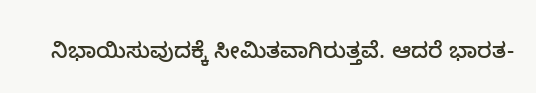ನಿಭಾಯಿಸುವುದಕ್ಕೆ ಸೀಮಿತವಾಗಿರುತ್ತವೆ. ಆದರೆ ಭಾರತ-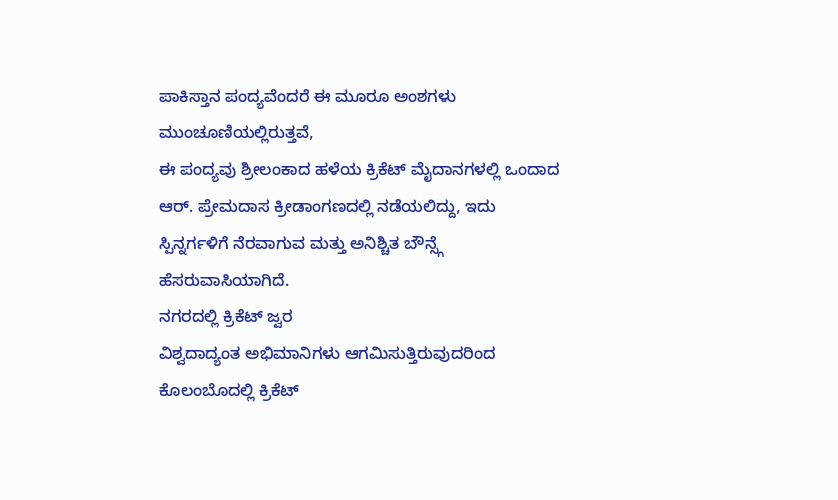ಪಾಕಿಸ್ತಾನ ಪಂದ್ಯವೆಂದರೆ ಈ ಮೂರೂ ಅಂಶಗಳು ಮುಂಚೂಣಿಯಲ್ಲಿರುತ್ತವೆ,
ಈ ಪಂದ್ಯವು ಶ್ರೀಲಂಕಾದ ಹಳೆಯ ಕ್ರಿಕೆಟ್ ಮೈದಾನಗಳಲ್ಲಿ ಒಂದಾದ ಆರ್. ಪ್ರೇಮದಾಸ ಕ್ರೀಡಾಂಗಣದಲ್ಲಿ ನಡೆಯಲಿದ್ದು, ಇದು ಸ್ಪಿನ್ನರ್ಗಳಿಗೆ ನೆರವಾಗುವ ಮತ್ತು ಅನಿಶ್ಚಿತ ಬೌನ್ಸ್ಗೆ ಹೆಸರುವಾಸಿಯಾಗಿದೆ.
ನಗರದಲ್ಲಿ ಕ್ರಿಕೆಟ್ ಜ್ವರ
ವಿಶ್ವದಾದ್ಯಂತ ಅಭಿಮಾನಿಗಳು ಆಗಮಿಸುತ್ತಿರುವುದರಿಂದ ಕೊಲಂಬೊದಲ್ಲಿ ಕ್ರಿಕೆಟ್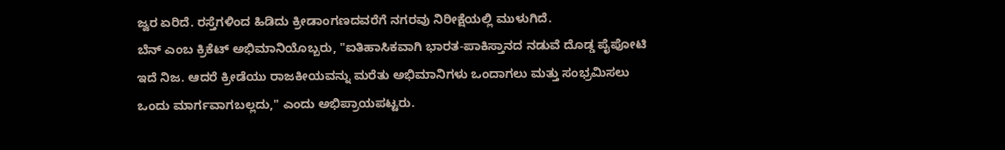ಜ್ವರ ಏರಿದೆ. ರಸ್ತೆಗಳಿಂದ ಹಿಡಿದು ಕ್ರೀಡಾಂಗಣದವರೆಗೆ ನಗರವು ನಿರೀಕ್ಷೆಯಲ್ಲಿ ಮುಳುಗಿದೆ.
ಬೆನ್ ಎಂಬ ಕ್ರಿಕೆಟ್ ಅಭಿಮಾನಿಯೊಬ್ಬರು, "ಐತಿಹಾಸಿಕವಾಗಿ ಭಾರತ-ಪಾಕಿಸ್ತಾನದ ನಡುವೆ ದೊಡ್ಡ ಪೈಪೋಟಿ ಇದೆ ನಿಜ. ಆದರೆ ಕ್ರೀಡೆಯು ರಾಜಕೀಯವನ್ನು ಮರೆತು ಅಭಿಮಾನಿಗಳು ಒಂದಾಗಲು ಮತ್ತು ಸಂಭ್ರಮಿಸಲು ಒಂದು ಮಾರ್ಗವಾಗಬಲ್ಲದು," ಎಂದು ಅಭಿಪ್ರಾಯಪಟ್ಟರು.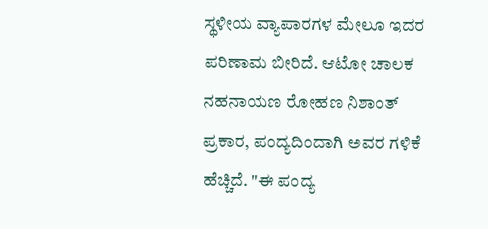ಸ್ಥಳೀಯ ವ್ಯಾಪಾರಗಳ ಮೇಲೂ ಇದರ ಪರಿಣಾಮ ಬೀರಿದೆ. ಆಟೋ ಚಾಲಕ ನಹನಾಯಣ ರೋಹಣ ನಿಶಾಂತ್ ಪ್ರಕಾರ, ಪಂದ್ಯದಿಂದಾಗಿ ಅವರ ಗಳಿಕೆ ಹೆಚ್ಚಿದೆ. "ಈ ಪಂದ್ಯ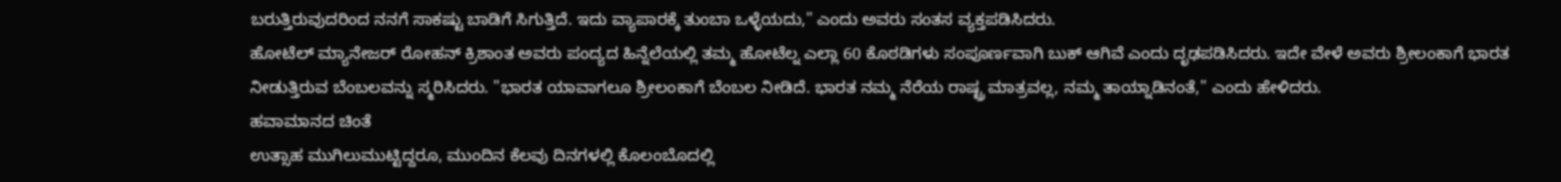ಬರುತ್ತಿರುವುದರಿಂದ ನನಗೆ ಸಾಕಷ್ಟು ಬಾಡಿಗೆ ಸಿಗುತ್ತಿದೆ. ಇದು ವ್ಯಾಪಾರಕ್ಕೆ ತುಂಬಾ ಒಳ್ಳೆಯದು," ಎಂದು ಅವರು ಸಂತಸ ವ್ಯಕ್ತಪಡಿಸಿದರು.
ಹೋಟೆಲ್ ಮ್ಯಾನೇಜರ್ ರೋಹನ್ ಕ್ರಿಶಾಂತ ಅವರು ಪಂದ್ಯದ ಹಿನ್ನೆಲೆಯಲ್ಲಿ ತಮ್ಮ ಹೋಟೆಲ್ನ ಎಲ್ಲಾ 60 ಕೊಠಡಿಗಳು ಸಂಪೂರ್ಣವಾಗಿ ಬುಕ್ ಆಗಿವೆ ಎಂದು ದೃಢಪಡಿಸಿದರು. ಇದೇ ವೇಳೆ ಅವರು ಶ್ರೀಲಂಕಾಗೆ ಭಾರತ ನೀಡುತ್ತಿರುವ ಬೆಂಬಲವನ್ನು ಸ್ಮರಿಸಿದರು. "ಭಾರತ ಯಾವಾಗಲೂ ಶ್ರೀಲಂಕಾಗೆ ಬೆಂಬಲ ನೀಡಿದೆ. ಭಾರತ ನಮ್ಮ ನೆರೆಯ ರಾಷ್ಟ್ರ ಮಾತ್ರವಲ್ಲ, ನಮ್ಮ ತಾಯ್ನಾಡಿನಂತೆ," ಎಂದು ಹೇಳಿದರು.
ಹವಾಮಾನದ ಚಿಂತೆ
ಉತ್ಸಾಹ ಮುಗಿಲುಮುಟ್ಟಿದ್ದರೂ, ಮುಂದಿನ ಕೆಲವು ದಿನಗಳಲ್ಲಿ ಕೊಲಂಬೊದಲ್ಲಿ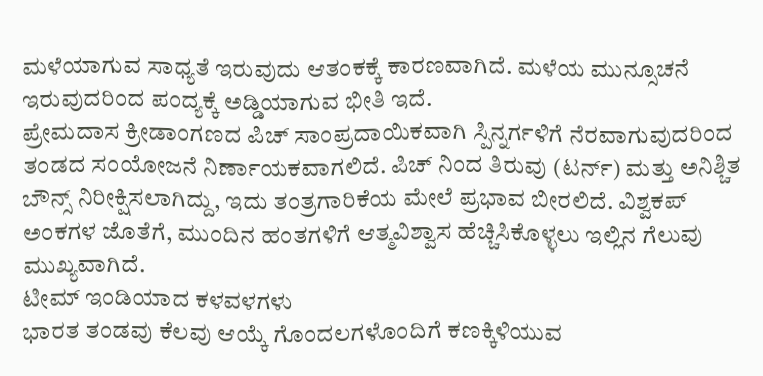ಮಳೆಯಾಗುವ ಸಾಧ್ಯತೆ ಇರುವುದು ಆತಂಕಕ್ಕೆ ಕಾರಣವಾಗಿದೆ. ಮಳೆಯ ಮುನ್ಸೂಚನೆ ಇರುವುದರಿಂದ ಪಂದ್ಯಕ್ಕೆ ಅಡ್ಡಿಯಾಗುವ ಭೀತಿ ಇದೆ.
ಪ್ರೇಮದಾಸ ಕ್ರೀಡಾಂಗಣದ ಪಿಚ್ ಸಾಂಪ್ರದಾಯಿಕವಾಗಿ ಸ್ಪಿನ್ನರ್ಗಳಿಗೆ ನೆರವಾಗುವುದರಿಂದ ತಂಡದ ಸಂಯೋಜನೆ ನಿರ್ಣಾಯಕವಾಗಲಿದೆ. ಪಿಚ್ ನಿಂದ ತಿರುವು (ಟರ್ನ್) ಮತ್ತು ಅನಿಶ್ಚಿತ ಬೌನ್ಸ್ ನಿರೀಕ್ಷಿಸಲಾಗಿದ್ದು, ಇದು ತಂತ್ರಗಾರಿಕೆಯ ಮೇಲೆ ಪ್ರಭಾವ ಬೀರಲಿದೆ. ವಿಶ್ವಕಪ್ ಅಂಕಗಳ ಜೊತೆಗೆ, ಮುಂದಿನ ಹಂತಗಳಿಗೆ ಆತ್ಮವಿಶ್ವಾಸ ಹೆಚ್ಚಿಸಿಕೊಳ್ಳಲು ಇಲ್ಲಿನ ಗೆಲುವು ಮುಖ್ಯವಾಗಿದೆ.
ಟೀಮ್ ಇಂಡಿಯಾದ ಕಳವಳಗಳು
ಭಾರತ ತಂಡವು ಕೆಲವು ಆಯ್ಕೆ ಗೊಂದಲಗಳೊಂದಿಗೆ ಕಣಕ್ಕಿಳಿಯುವ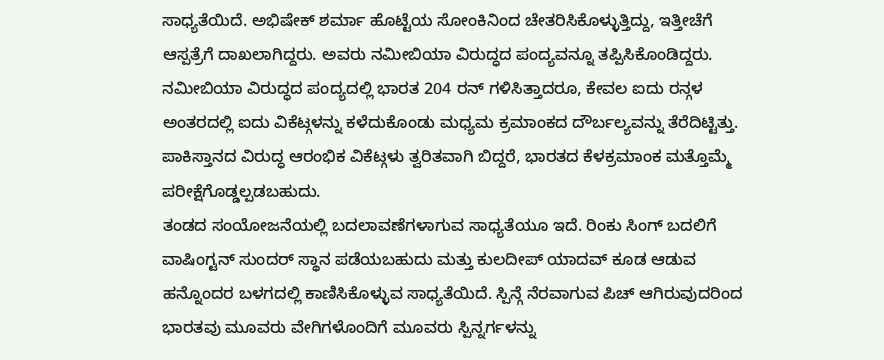ಸಾಧ್ಯತೆಯಿದೆ. ಅಭಿಷೇಕ್ ಶರ್ಮಾ ಹೊಟ್ಟೆಯ ಸೋಂಕಿನಿಂದ ಚೇತರಿಸಿಕೊಳ್ಳುತ್ತಿದ್ದು, ಇತ್ತೀಚೆಗೆ ಆಸ್ಪತ್ರೆಗೆ ದಾಖಲಾಗಿದ್ದರು. ಅವರು ನಮೀಬಿಯಾ ವಿರುದ್ಧದ ಪಂದ್ಯವನ್ನೂ ತಪ್ಪಿಸಿಕೊಂಡಿದ್ದರು.
ನಮೀಬಿಯಾ ವಿರುದ್ಧದ ಪಂದ್ಯದಲ್ಲಿ ಭಾರತ 204 ರನ್ ಗಳಿಸಿತ್ತಾದರೂ, ಕೇವಲ ಐದು ರನ್ಗಳ ಅಂತರದಲ್ಲಿ ಐದು ವಿಕೆಟ್ಗಳನ್ನು ಕಳೆದುಕೊಂಡು ಮಧ್ಯಮ ಕ್ರಮಾಂಕದ ದೌರ್ಬಲ್ಯವನ್ನು ತೆರೆದಿಟ್ಟಿತ್ತು. ಪಾಕಿಸ್ತಾನದ ವಿರುದ್ಧ ಆರಂಭಿಕ ವಿಕೆಟ್ಗಳು ತ್ವರಿತವಾಗಿ ಬಿದ್ದರೆ, ಭಾರತದ ಕೆಳಕ್ರಮಾಂಕ ಮತ್ತೊಮ್ಮೆ ಪರೀಕ್ಷೆಗೊಡ್ಡಲ್ಪಡಬಹುದು.
ತಂಡದ ಸಂಯೋಜನೆಯಲ್ಲಿ ಬದಲಾವಣೆಗಳಾಗುವ ಸಾಧ್ಯತೆಯೂ ಇದೆ. ರಿಂಕು ಸಿಂಗ್ ಬದಲಿಗೆ ವಾಷಿಂಗ್ಟನ್ ಸುಂದರ್ ಸ್ಥಾನ ಪಡೆಯಬಹುದು ಮತ್ತು ಕುಲದೀಪ್ ಯಾದವ್ ಕೂಡ ಆಡುವ ಹನ್ನೊಂದರ ಬಳಗದಲ್ಲಿ ಕಾಣಿಸಿಕೊಳ್ಳುವ ಸಾಧ್ಯತೆಯಿದೆ. ಸ್ಪಿನ್ಗೆ ನೆರವಾಗುವ ಪಿಚ್ ಆಗಿರುವುದರಿಂದ ಭಾರತವು ಮೂವರು ವೇಗಿಗಳೊಂದಿಗೆ ಮೂವರು ಸ್ಪಿನ್ನರ್ಗಳನ್ನು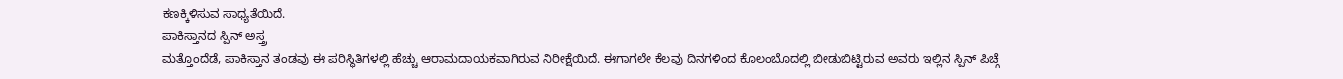ಕಣಕ್ಕಿಳಿಸುವ ಸಾಧ್ಯತೆಯಿದೆ.
ಪಾಕಿಸ್ತಾನದ ಸ್ಪಿನ್ ಅಸ್ತ್ರ
ಮತ್ತೊಂದೆಡೆ, ಪಾಕಿಸ್ತಾನ ತಂಡವು ಈ ಪರಿಸ್ಥಿತಿಗಳಲ್ಲಿ ಹೆಚ್ಚು ಆರಾಮದಾಯಕವಾಗಿರುವ ನಿರೀಕ್ಷೆಯಿದೆ. ಈಗಾಗಲೇ ಕೆಲವು ದಿನಗಳಿಂದ ಕೊಲಂಬೊದಲ್ಲಿ ಬೀಡುಬಿಟ್ಟಿರುವ ಅವರು ಇಲ್ಲಿನ ಸ್ಪಿನ್ ಪಿಚ್ಗೆ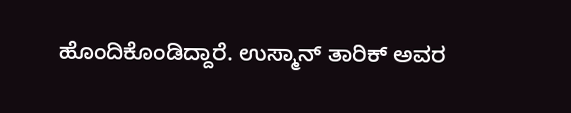ಹೊಂದಿಕೊಂಡಿದ್ದಾರೆ. ಉಸ್ಮಾನ್ ತಾರಿಕ್ ಅವರ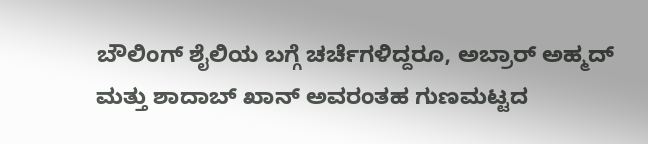ಬೌಲಿಂಗ್ ಶೈಲಿಯ ಬಗ್ಗೆ ಚರ್ಚೆಗಳಿದ್ದರೂ, ಅಬ್ರಾರ್ ಅಹ್ಮದ್ ಮತ್ತು ಶಾದಾಬ್ ಖಾನ್ ಅವರಂತಹ ಗುಣಮಟ್ಟದ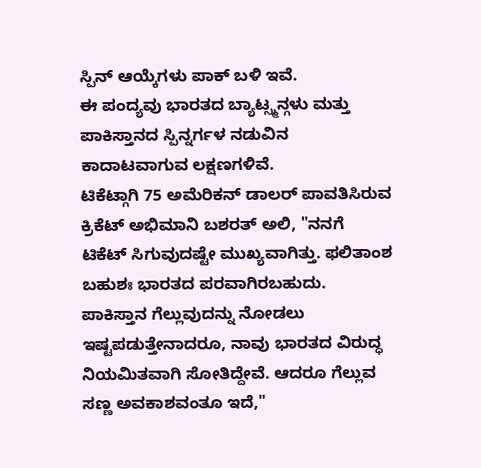ಸ್ಪಿನ್ ಆಯ್ಕೆಗಳು ಪಾಕ್ ಬಳಿ ಇವೆ.
ಈ ಪಂದ್ಯವು ಭಾರತದ ಬ್ಯಾಟ್ಸ್ಮನ್ಗಳು ಮತ್ತು ಪಾಕಿಸ್ತಾನದ ಸ್ಪಿನ್ನರ್ಗಳ ನಡುವಿನ ಕಾದಾಟವಾಗುವ ಲಕ್ಷಣಗಳಿವೆ.
ಟಿಕೆಟ್ಗಾಗಿ 75 ಅಮೆರಿಕನ್ ಡಾಲರ್ ಪಾವತಿಸಿರುವ ಕ್ರಿಕೆಟ್ ಅಭಿಮಾನಿ ಬಶರತ್ ಅಲಿ, "ನನಗೆ ಟಿಕೆಟ್ ಸಿಗುವುದಷ್ಟೇ ಮುಖ್ಯವಾಗಿತ್ತು. ಫಲಿತಾಂಶ ಬಹುಶಃ ಭಾರತದ ಪರವಾಗಿರಬಹುದು. ಪಾಕಿಸ್ತಾನ ಗೆಲ್ಲುವುದನ್ನು ನೋಡಲು ಇಷ್ಟಪಡುತ್ತೇನಾದರೂ, ನಾವು ಭಾರತದ ವಿರುದ್ಧ ನಿಯಮಿತವಾಗಿ ಸೋತಿದ್ದೇವೆ. ಆದರೂ ಗೆಲ್ಲುವ ಸಣ್ಣ ಅವಕಾಶವಂತೂ ಇದೆ,"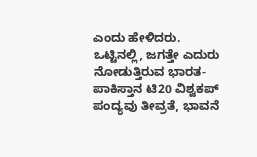ಎಂದು ಹೇಳಿದರು.
ಒಟ್ಟಿನಲ್ಲಿ, ಜಗತ್ತೇ ಎದುರು ನೋಡುತ್ತಿರುವ ಭಾರತ-ಪಾಕಿಸ್ತಾನ ಟಿ20 ವಿಶ್ವಕಪ್ ಪಂದ್ಯವು ತೀವ್ರತೆ, ಭಾವನೆ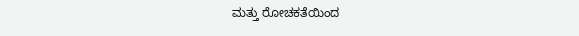ಮತ್ತು ರೋಚಕತೆಯಿಂದ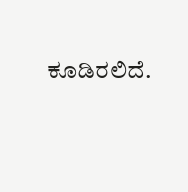ಕೂಡಿರಲಿದೆ.